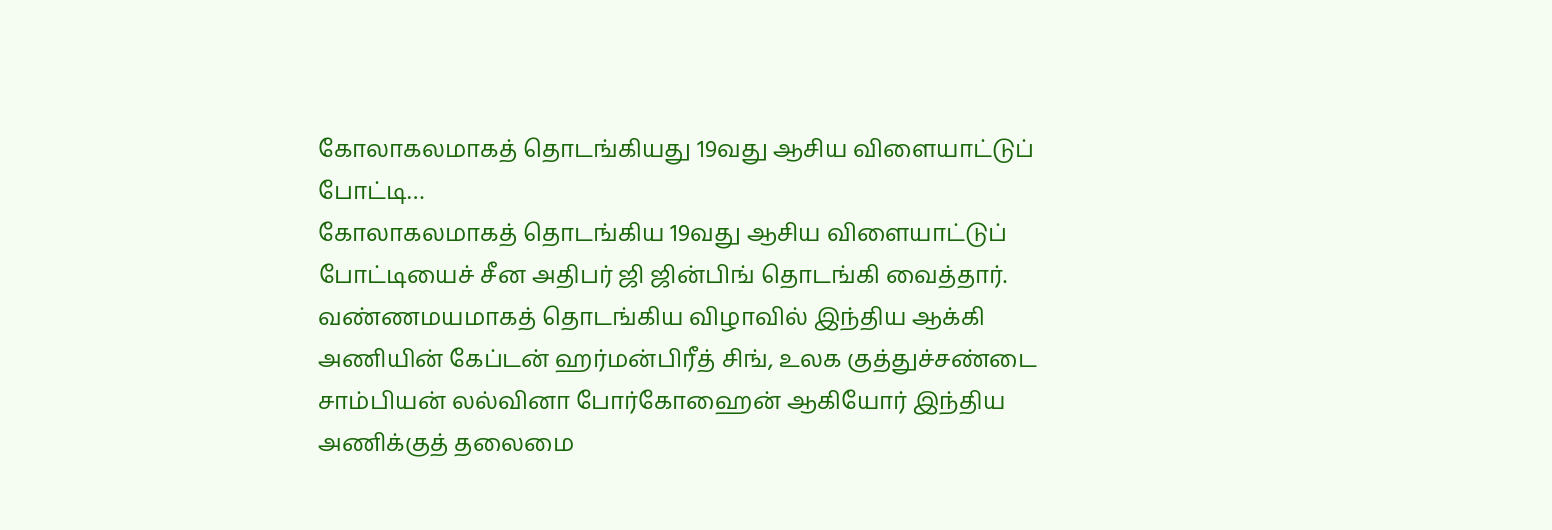கோலாகலமாகத் தொடங்கியது 19வது ஆசிய விளையாட்டுப் போட்டி…
கோலாகலமாகத் தொடங்கிய 19வது ஆசிய விளையாட்டுப் போட்டியைச் சீன அதிபர் ஜி ஜின்பிங் தொடங்கி வைத்தார். வண்ணமயமாகத் தொடங்கிய விழாவில் இந்திய ஆக்கி அணியின் கேப்டன் ஹர்மன்பிரீத் சிங், உலக குத்துச்சண்டை சாம்பியன் லல்வினா போர்கோஹைன் ஆகியோர் இந்திய அணிக்குத் தலைமை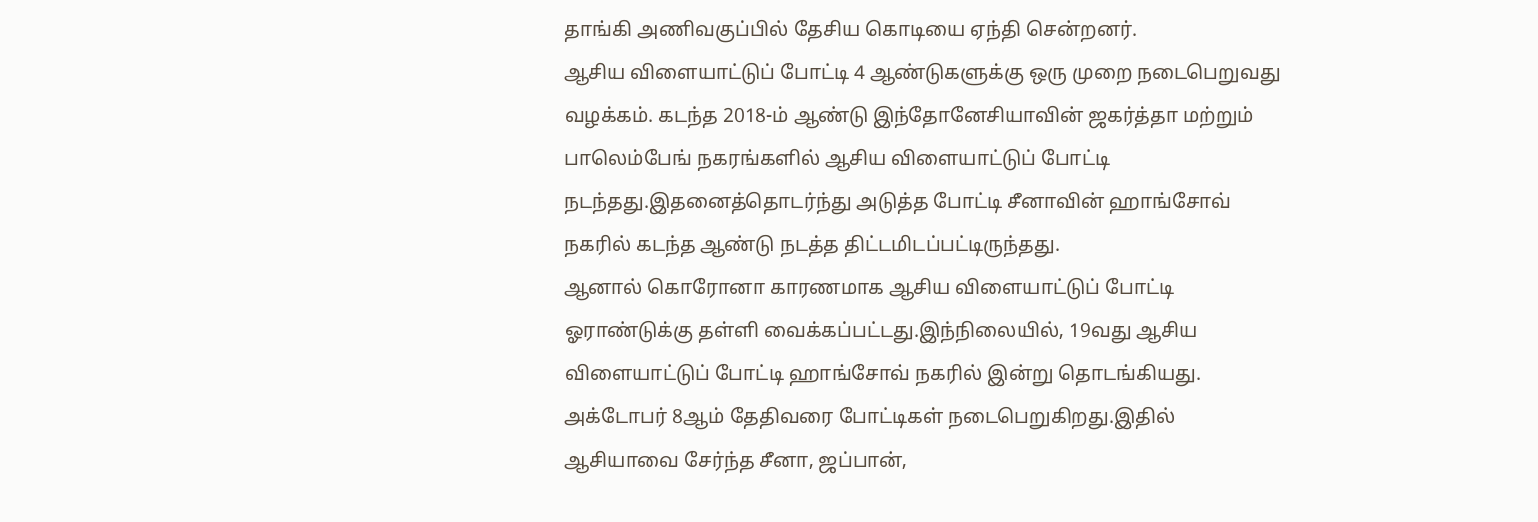தாங்கி அணிவகுப்பில் தேசிய கொடியை ஏந்தி சென்றனர்.
ஆசிய விளையாட்டுப் போட்டி 4 ஆண்டுகளுக்கு ஒரு முறை நடைபெறுவது வழக்கம். கடந்த 2018-ம் ஆண்டு இந்தோனேசியாவின் ஜகர்த்தா மற்றும் பாலெம்பேங் நகரங்களில் ஆசிய விளையாட்டுப் போட்டி நடந்தது.இதனைத்தொடர்ந்து அடுத்த போட்டி சீனாவின் ஹாங்சோவ் நகரில் கடந்த ஆண்டு நடத்த திட்டமிடப்பட்டிருந்தது.
ஆனால் கொரோனா காரணமாக ஆசிய விளையாட்டுப் போட்டி ஓராண்டுக்கு தள்ளி வைக்கப்பட்டது.இந்நிலையில், 19வது ஆசிய விளையாட்டுப் போட்டி ஹாங்சோவ் நகரில் இன்று தொடங்கியது. அக்டோபர் 8ஆம் தேதிவரை போட்டிகள் நடைபெறுகிறது.இதில் ஆசியாவை சேர்ந்த சீனா, ஜப்பான்,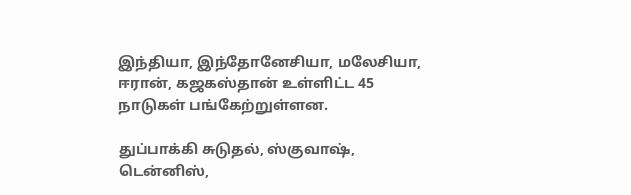இந்தியா, இந்தோனேசியா, மலேசியா, ஈரான், கஜகஸ்தான் உள்ளிட்ட 45 நாடுகள் பங்கேற்றுள்ளன.

துப்பாக்கி சுடுதல், ஸ்குவாஷ், டென்னிஸ்,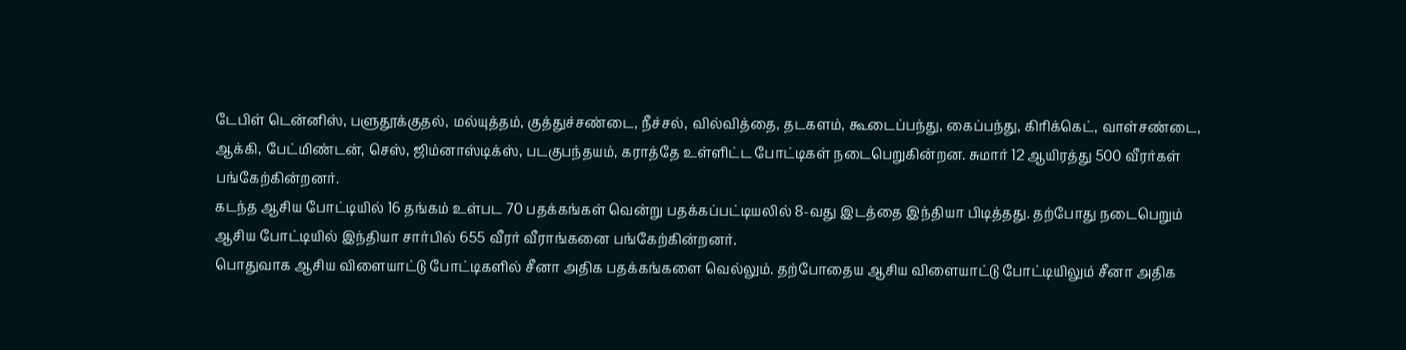டேபிள் டென்னிஸ், பளுதூக்குதல், மல்யுத்தம், குத்துச்சண்டை, நீச்சல், வில்வித்தை, தடகளம், கூடைப்பந்து, கைப்பந்து, கிரிக்கெட், வாள்சண்டை, ஆக்கி, பேட்மிண்டன், செஸ், ஜிம்னாஸ்டிக்ஸ், படகுபந்தயம், கராத்தே உள்ளிட்ட போட்டிகள் நடைபெறுகின்றன. சுமார் 12 ஆயிரத்து 500 வீரர்கள் பங்கேற்கின்றனர்.
கடந்த ஆசிய போட்டியில் 16 தங்கம் உள்பட 70 பதக்கங்கள் வென்று பதக்கப்பட்டியலில் 8-வது இடத்தை இந்தியா பிடித்தது. தற்போது நடைபெறும் ஆசிய போட்டியில் இந்தியா சார்பில் 655 வீரர் வீராங்கனை பங்கேற்கின்றனர்.
பொதுவாக ஆசிய விளையாட்டு போட்டிகளில் சீனா அதிக பதக்கங்களை வெல்லும். தற்போதைய ஆசிய விளையாட்டு போட்டியிலும் சீனா அதிக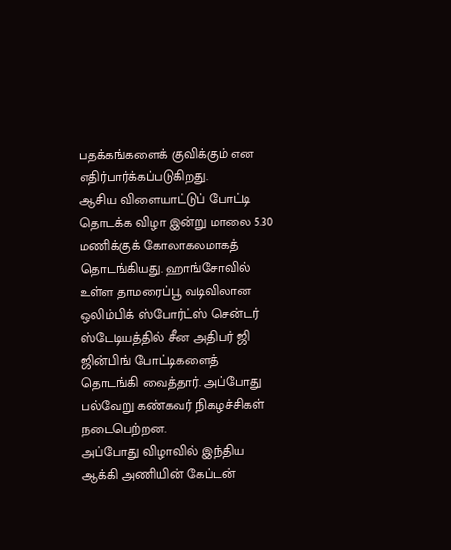பதக்கங்களைக் குவிக்கும் என எதிர்பார்க்கப்படுகிறது.
ஆசிய விளையாட்டுப் போட்டி தொடக்க விழா இன்று மாலை 5.30 மணிக்குக் கோலாகலமாகத் தொடங்கியது. ஹாங்சோவில் உள்ள தாமரைப்பூ வடிவிலான ஒலிம்பிக் ஸ்போர்ட்ஸ் சென்டர் ஸ்டேடியத்தில் சீன அதிபர் ஜி ஜின்பிங் போட்டிகளைத் தொடங்கி வைத்தார். அப்போது பல்வேறு கண்கவர் நிகழச்சிகள் நடைபெற்றன.
அப்போது விழாவில் இந்திய ஆக்கி அணியின் கேப்டன்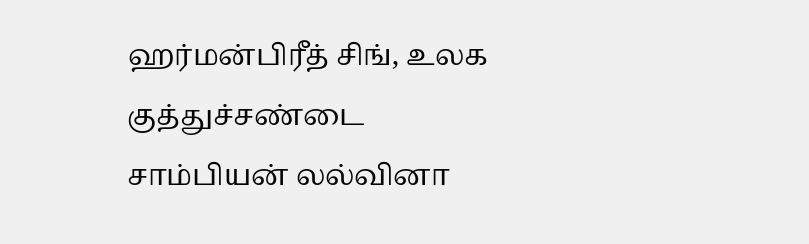ஹர்மன்பிரீத் சிங், உலக குத்துச்சண்டை சாம்பியன் லல்வினா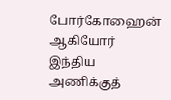போர்கோஹைன் ஆகியோர் இந்திய அணிக்குத்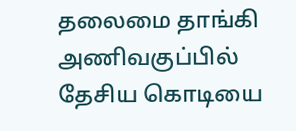தலைமை தாங்கி அணிவகுப்பில் தேசிய கொடியை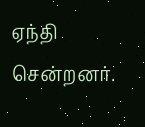ஏந்தி சென்றனர்.